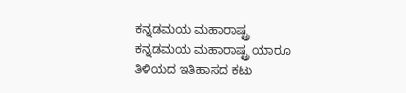ಕನ್ನಡಮಯ ಮಹಾರಾಷ್ಟ್ರ
ಕನ್ನಡಮಯ ಮಹಾರಾಷ್ಟ್ರ ಯಾರೂ ತಿಳಿಯದ ಇತಿಹಾಸದ ಕಟು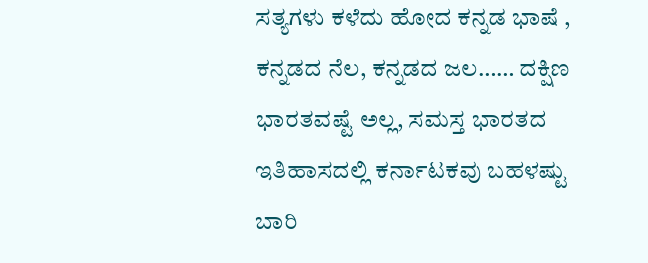ಸತ್ಯಗಳು ಕಳೆದು ಹೋದ ಕನ್ನಡ ಭಾಷೆ , ಕನ್ನಡದ ನೆಲ, ಕನ್ನಡದ ಜಲ…… ದಕ್ಷಿಣ ಭಾರತವಷ್ಟೆ ಅಲ್ಲ, ಸಮಸ್ತ ಭಾರತದ ಇತಿಹಾಸದಲ್ಲಿ ಕರ್ನಾಟಕವು ಬಹಳಷ್ಟು ಬಾರಿ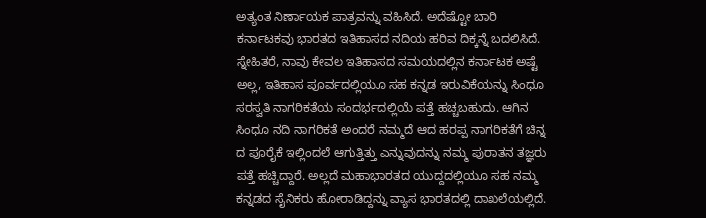ಅತ್ಯಂತ ನಿರ್ಣಾಯಕ ಪಾತ್ರವನ್ನು ವಹಿಸಿದೆ. ಅದೆಷ್ಟೋ ಬಾರಿ ಕರ್ನಾಟಕವು ಭಾರತದ ಇತಿಹಾಸದ ನದಿಯ ಹರಿವ ದಿಕ್ಕನ್ನೆ ಬದಲಿಸಿದೆ. ಸ್ನೇಹಿತರೆ, ನಾವು ಕೇವಲ ಇತಿಹಾಸದ ಸಮಯದಲ್ಲಿನ ಕರ್ನಾಟಕ ಅಷ್ಟೆ ಅಲ್ಲ, ಇತಿಹಾಸ ಪೂರ್ವದಲ್ಲಿಯೂ ಸಹ ಕನ್ನಡ ಇರುವಿಕೆಯನ್ನು ಸಿಂಧೂ ಸರಸ್ವತಿ ನಾಗರಿಕತೆಯ ಸಂದರ್ಭದಲ್ಲಿಯೆ ಪತ್ತೆ ಹಚ್ಚಬಹುದು. ಆಗಿನ ಸಿಂಧೂ ನದಿ ನಾಗರಿಕತೆ ಅಂದರೆ ನಮ್ಮದೆ ಆದ ಹರಪ್ಪ ನಾಗರಿಕತೆಗೆ ಚಿನ್ನ ದ ಪೂರೈಕೆ ಇಲ್ಲಿಂದಲೆ ಆಗುತ್ತಿತ್ತು ಎನ್ನುವುದನ್ನು ನಮ್ಮ ಪುರಾತನ ತಜ್ಞರು ಪತ್ತೆ ಹಚ್ಚಿದ್ದಾರೆ. ಅಲ್ಲದೆ ಮಹಾಭಾರತದ ಯುದ್ದದಲ್ಲಿಯೂ ಸಹ ನಮ್ಮ ಕನ್ನಡದ ಸೈನಿಕರು ಹೋರಾಡಿದ್ದನ್ನು ವ್ಯಾಸ ಭಾರತದಲ್ಲಿ ದಾಖಲೆಯಲ್ಲಿದೆ.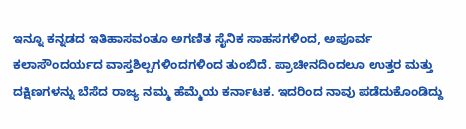ಇನ್ನೂ ಕನ್ನಡದ ಇತಿಹಾಸವಂತೂ ಅಗಣಿತ ಸೈನಿಕ ಸಾಹಸಗಳಿಂದ, ಅಪೂರ್ವ ಕಲಾಸೌಂದರ್ಯದ ವಾಸ್ತಶಿಲ್ಪಗಳಿಂದಗಳಿಂದ ತುಂಬಿದೆ. ಪ್ರಾಚೀನದಿಂದಲೂ ಉತ್ತರ ಮತ್ತು ದಕ್ಷಿಣಗಳನ್ನು ಬೆಸೆದ ರಾಜ್ಯ ನಮ್ಮ ಹೆಮ್ಮೆಯ ಕರ್ನಾಟಕ. ಇದರಿಂದ ನಾವು ಪಡೆದುಕೊಂಡಿದ್ದು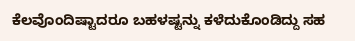ಕೆಲವೊಂದಿಷ್ಟಾದರೂ ಬಹಳಷ್ಟನ್ನು ಕಳೆದುಕೊಂಡಿದ್ದು ಸಹ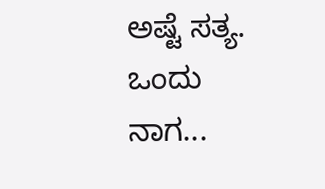ಅಷ್ಟೆ ಸತ್ಯ. ಒಂದು ನಾಗ...